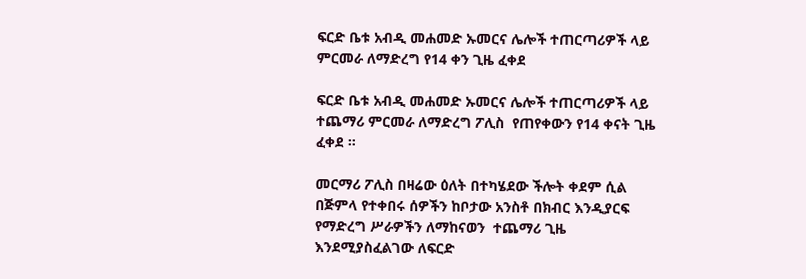ፍርድ ቤቱ አብዲ መሐመድ ኡመርና ሌሎች ተጠርጣሪዎች ላይ ምርመራ ለማድረግ የ14 ቀን ጊዜ ፈቀደ

ፍርድ ቤቱ አብዲ መሐመድ ኡመርና ሌሎች ተጠርጣሪዎች ላይ ተጨማሪ ምርመራ ለማድረግ ፖሊስ  የጠየቀውን የ14 ቀናት ጊዜ  ፈቀደ ።

መርማሪ ፖሊስ በዛሬው ዕለት በተካሄደው ችሎት ቀደም ሲል በጅምላ የተቀበሩ ሰዎችን ከቦታው አንስቶ በክብር እንዲያርፍ የማድረግ ሥራዎችን ለማከናወን  ተጨማሪ ጊዜ  እንደሚያስፈልገው ለፍርድ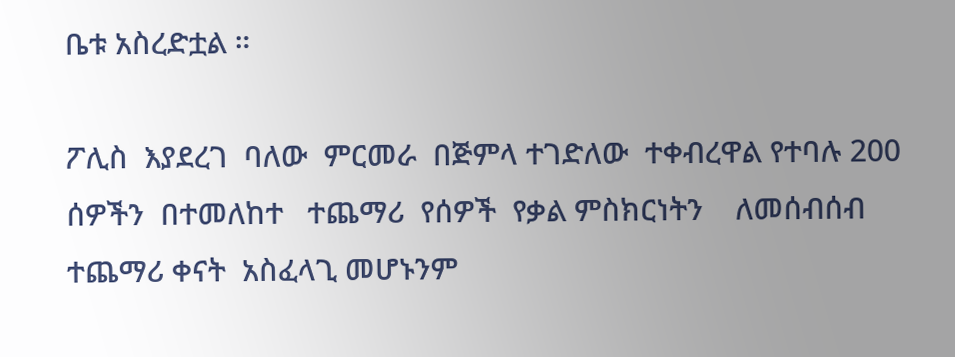ቤቱ አስረድቷል ።

ፖሊስ  እያደረገ  ባለው  ምርመራ  በጅምላ ተገድለው  ተቀብረዋል የተባሉ 200 ሰዎችን  በተመለከተ   ተጨማሪ  የሰዎች  የቃል ምስክርነትን    ለመሰብሰብ  ተጨማሪ ቀናት  አስፈላጊ መሆኑንም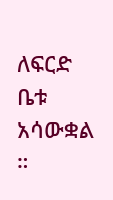ለፍርድ ቤቱ አሳውቋል ።